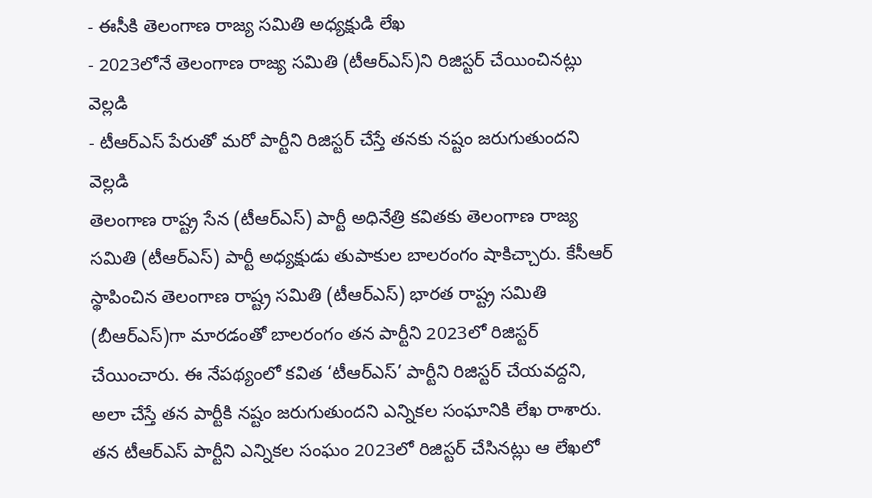- ఈసీకి తెలంగాణ రాజ్య సమితి అధ్యక్షుడి లేఖ
- 2023లోనే తెలంగాణ రాజ్య సమితి (టీఆర్ఎస్)ని రిజిస్టర్ చేయించినట్లు వెల్లడి
- టీఆర్ఎస్ పేరుతో మరో పార్టీని రిజిస్టర్ చేస్తే తనకు నష్టం జరుగుతుందని వెల్లడి
తెలంగాణ రాష్ట్ర సేన (టీఆర్ఎస్) పార్టీ అధినేత్రి కవితకు తెలంగాణ రాజ్య సమితి (టీఆర్ఎస్) పార్టీ అధ్యక్షుడు తుపాకుల బాలరంగం షాకిచ్చారు. కేసీఆర్ స్థాపించిన తెలంగాణ రాష్ట్ర సమితి (టీఆర్ఎస్) భారత రాష్ట్ర సమితి (బీఆర్ఎస్)గా మారడంతో బాలరంగం తన పార్టీని 2023లో రిజిస్టర్ చేయించారు. ఈ నేపథ్యంలో కవిత ‘టీఆర్ఎస్’ పార్టీని రిజిస్టర్ చేయవద్దని, అలా చేస్తే తన పార్టీకి నష్టం జరుగుతుందని ఎన్నికల సంఘానికి లేఖ రాశారు.
తన టీఆర్ఎస్ పార్టీని ఎన్నికల సంఘం 2023లో రిజిస్టర్ చేసినట్లు ఆ లేఖలో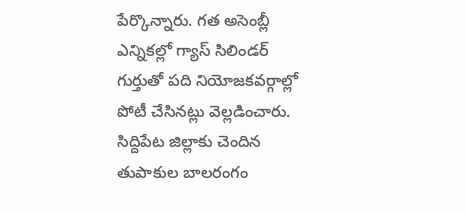పేర్కొన్నారు. గత అసెంబ్లీ ఎన్నికల్లో గ్యాస్ సిలిండర్ గుర్తుతో పది నియోజకవర్గాల్లో పోటీ చేసినట్లు వెల్లడించారు. సిద్దిపేట జిల్లాకు చెందిన తుపాకుల బాలరంగం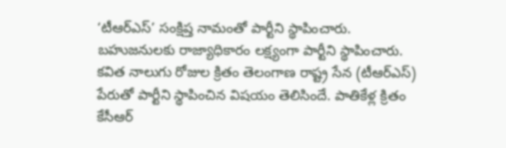‘టీఆర్ఎస్’ సంక్షిప్త నామంతో పార్టీని స్థాపించారు. బహుజనులకు రాజ్యాధికారం లక్ష్యంగా పార్టీని స్థాపించారు.
కవిత నాలుగు రోజుల క్రితం తెలంగాణ రాష్ట్ర సేన (టీఆర్ఎస్) పేరుతో పార్టీని స్థాపించిన విషయం తెలిసిందే. పాతికేళ్ల క్రితం కేసీఆర్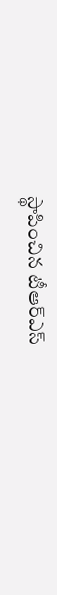స్థాపించిన టీఆర్ఎస్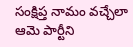సంక్షిప్త నామం వచ్చేలా ఆమె పార్టీని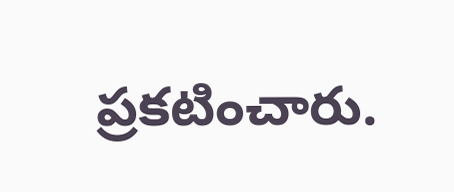ప్రకటించారు.